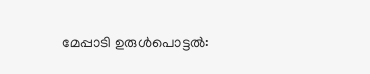മേപ്പാടി ഉരുള്‍പൊട്ടല്‍: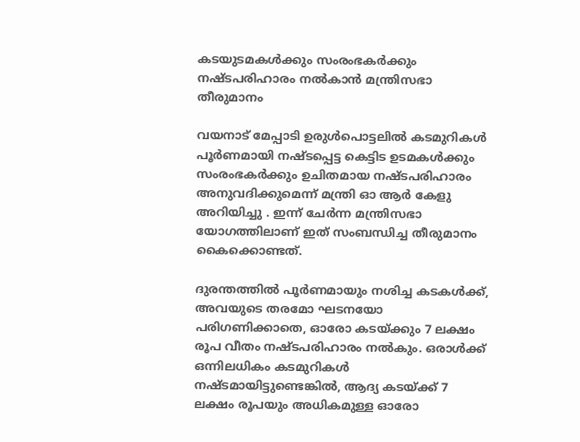കടയുടമകള്‍ക്കും സംരംഭകര്‍ക്കും നഷ്ടപരിഹാരം നൽകാൻ മന്ത്രിസഭാ തീരുമാനം

വയനാട് മേപ്പാടി ഉരുള്‍പൊട്ടലില്‍ കടമുറികള്‍ പൂര്‍ണമായി നഷ്ടപ്പെട്ട കെട്ടിട ഉടമകള്‍ക്കും സംരംഭകര്‍ക്കും ഉചിതമായ നഷ്ടപരിഹാരം അനുവദിക്കുമെന്ന് മന്ത്രി ഓ ആർ കേളു അറിയിച്ചു . ഇന്ന് ചേര്‍ന്ന മന്ത്രിസഭാ യോഗത്തിലാണ് ഇത് സംബന്ധിച്ച തീരുമാനം കൈക്കൊണ്ടത്.

ദുരന്തത്തില്‍ പൂര്‍ണമായും നശിച്ച കടകള്‍ക്ക്, അവയുടെ തരമോ ഘടനയോ പരിഗണിക്കാതെ, ഓരോ കടയ്ക്കും 7 ലക്ഷം രൂപ വീതം നഷ്ടപരിഹാരം നല്‍കും. ഒരാള്‍ക്ക് ഒന്നിലധികം കടമുറികള്‍ നഷ്ടമായിട്ടുണ്ടെങ്കില്‍, ആദ്യ കടയ്ക്ക് 7 ലക്ഷം രൂപയും അധികമുള്ള ഓരോ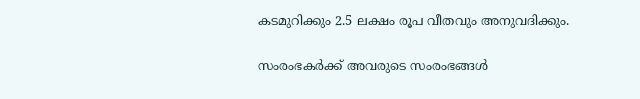കടമുറിക്കും 2.5 ലക്ഷം രൂപ വീതവും അനുവദിക്കും.

സംരംഭകര്‍ക്ക് അവരുടെ സംരംഭങ്ങള്‍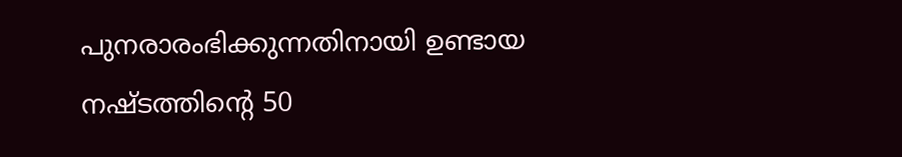പുനരാരംഭിക്കുന്നതിനായി ഉണ്ടായ നഷ്ടത്തിന്റെ 50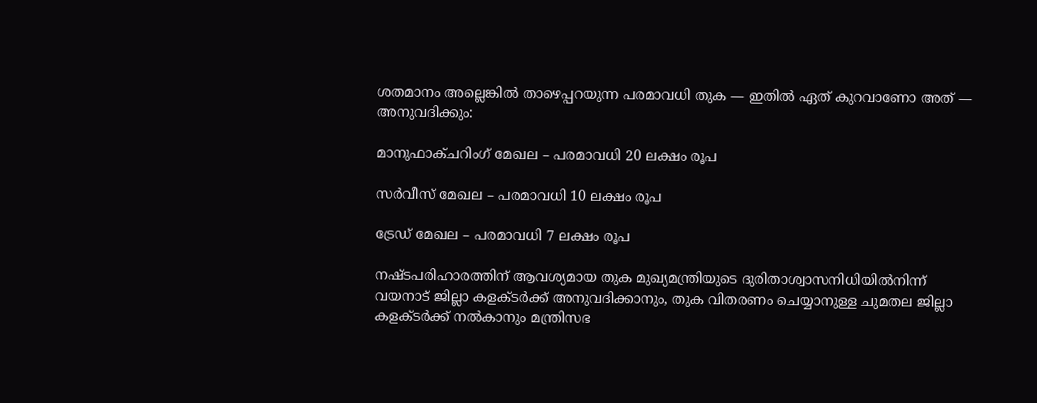ശതമാനം അല്ലെങ്കില്‍ താഴെപ്പറയുന്ന പരമാവധി തുക — ഇതില്‍ ഏത് കുറവാണോ അത് — അനുവദിക്കും:

മാനുഫാക്ചറിംഗ് മേഖല – പരമാവധി 20 ലക്ഷം രൂപ

സര്‍വീസ് മേഖല – പരമാവധി 10 ലക്ഷം രൂപ

ട്രേഡ് മേഖല – പരമാവധി 7 ലക്ഷം രൂപ

നഷ്ടപരിഹാരത്തിന് ആവശ്യമായ തുക മുഖ്യമന്ത്രിയുടെ ദുരിതാശ്വാസനിധിയില്‍നിന്ന് വയനാട് ജില്ലാ കളക്ടര്‍ക്ക് അനുവദിക്കാനും, തുക വിതരണം ചെയ്യാനുള്ള ചുമതല ജില്ലാ കളക്ടര്‍ക്ക് നല്‍കാനും മന്ത്രിസഭ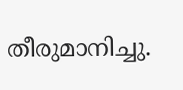തീരുമാനിച്ചു.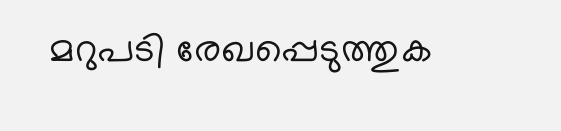മറുപടി രേഖപ്പെടുത്തുക